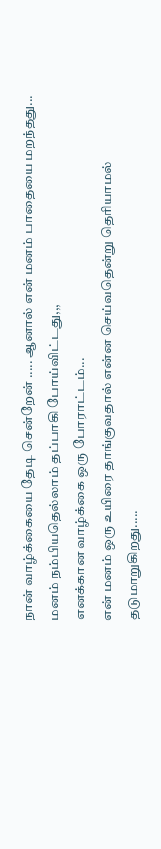நான் வாழ்க்கையை தேடி சென்றேன் ..... ஆனால் என் மனம் பாதையை மறந்தது... மனம் நம்பியதெல்லாம் தப்பாகி போய்விட்டது,,,
எனக்கான வாழ்க்கை ஒரு போராட்டம்...
என் மனம் ஒரு உயிரை தாங்குவதால் என்ன செய்வதென்று தெரியாமல்
தடுமாறுகிறது.....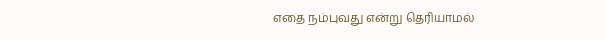எதை நம்புவது என்று தெரியாமல்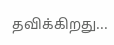தவிக்கிறது...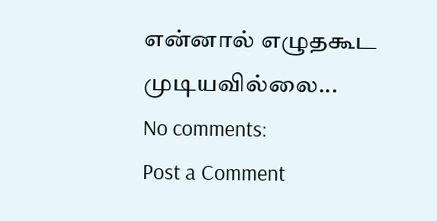என்னால் எழுதகூட முடியவில்லை...
No comments:
Post a Comment